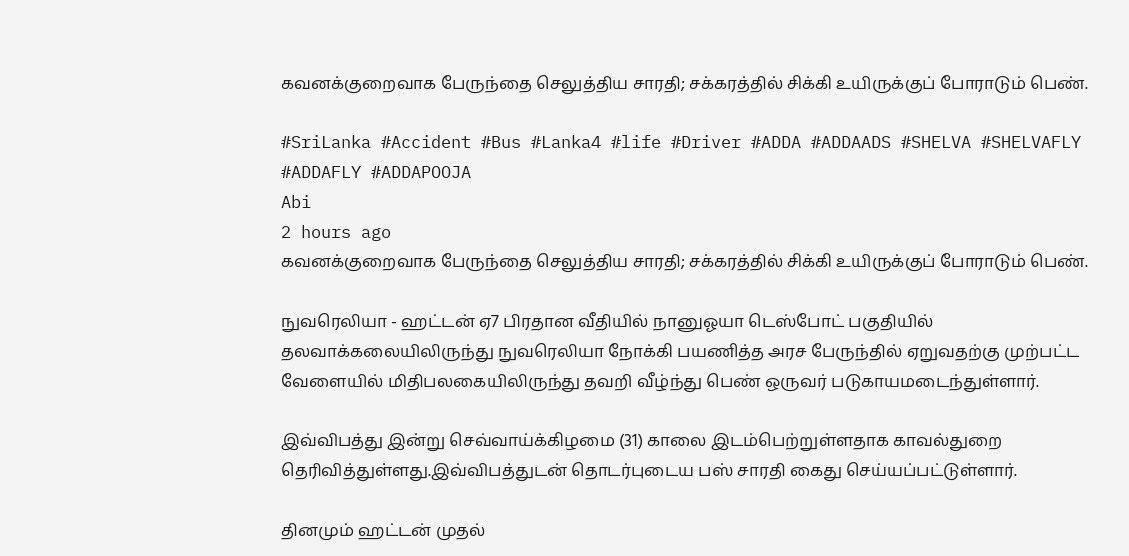கவனக்குறைவாக பேருந்தை செலுத்திய சாரதி; சக்கரத்தில் சிக்கி உயிருக்குப் போராடும் பெண்.

#SriLanka #Accident #Bus #Lanka4 #life #Driver #ADDA #ADDAADS #SHELVA #SHELVAFLY #ADDAFLY #ADDAPOOJA
Abi
2 hours ago
கவனக்குறைவாக பேருந்தை செலுத்திய சாரதி; சக்கரத்தில் சிக்கி உயிருக்குப் போராடும் பெண்.

நுவரெலியா - ஹட்டன் ஏ7 பிரதான வீதியில் நானுஓயா டெஸ்போட் பகுதியில் தலவாக்கலையிலிருந்து நுவரெலியா நோக்கி பயணித்த அரச பேருந்தில் ஏறுவதற்கு முற்பட்ட வேளையில் மிதிபலகையிலிருந்து தவறி வீழ்ந்து பெண் ஒருவர் படுகாயமடைந்துள்ளார்.

இவ்விபத்து இன்று செவ்வாய்க்கிழமை (31) காலை இடம்பெற்றுள்ளதாக காவல்துறை தெரிவித்துள்ளது.இவ்விபத்துடன் தொடர்புடைய பஸ் சாரதி கைது செய்யப்பட்டுள்ளார்.

தினமும் ஹட்டன் முதல்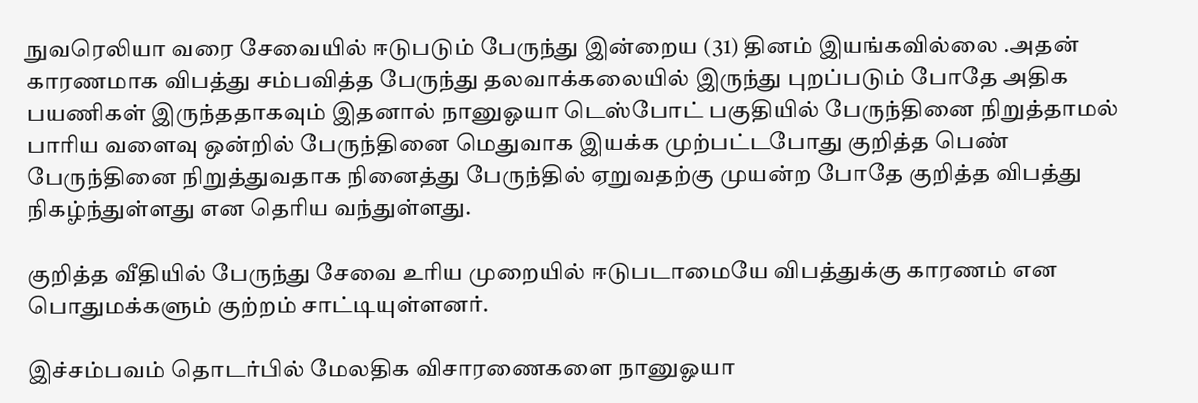நுவரெலியா வரை சேவையில் ஈடுபடும் பேருந்து இன்றைய (31) தினம் இயங்கவில்லை .அதன் காரணமாக விபத்து சம்பவித்த பேருந்து தலவாக்கலையில் இருந்து புறப்படும் போதே அதிக பயணிகள் இருந்ததாகவும் இதனால் நானுஓயா டெஸ்போட் பகுதியில் பேருந்தினை நிறுத்தாமல் பாரிய வளைவு ஒன்றில் பேருந்தினை மெதுவாக இயக்க முற்பட்டபோது குறித்த பெண் பேருந்தினை நிறுத்துவதாக நினைத்து பேருந்தில் ஏறுவதற்கு முயன்ற போதே குறித்த விபத்து நிகழ்ந்துள்ளது என தெரிய வந்துள்ளது.

குறித்த வீதியில் பேருந்து சேவை உரிய முறையில் ஈடுபடாமையே விபத்துக்கு காரணம் என பொதுமக்களும் குற்றம் சாட்டியுள்ளனர்.

இச்சம்பவம் தொடர்பில் மேலதிக விசாரணைகளை நானுஓயா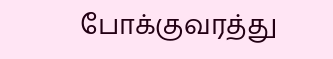போக்குவரத்து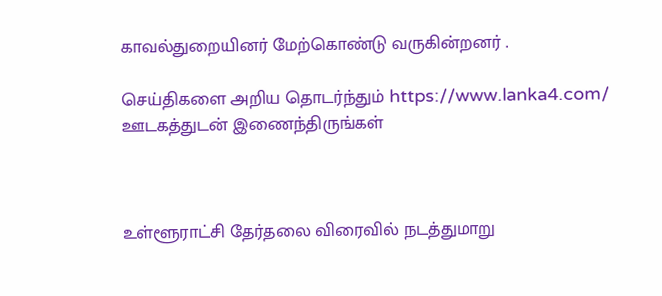காவல்துறையினர் மேற்கொண்டு வருகின்றனர் .

செய்திகளை அறிய தொடர்ந்தும் https://www.lanka4.com/ ஊடகத்துடன் இணைந்திருங்கள்



உள்ளூராட்சி தேர்தலை விரைவில் நடத்துமாறு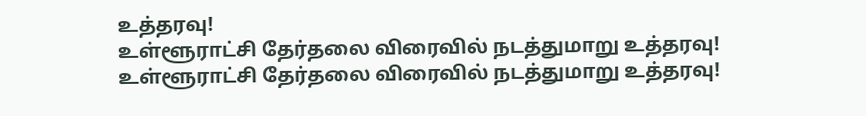உத்தரவு!
உள்ளூராட்சி தேர்தலை விரைவில் நடத்துமாறு உத்தரவு!
உள்ளூராட்சி தேர்தலை விரைவில் நடத்துமாறு உத்தரவு!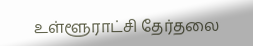உள்ளூராட்சி தேர்தலை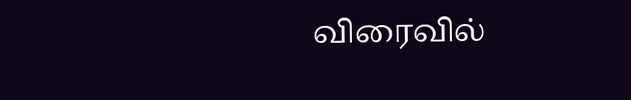விரைவில்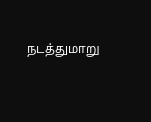நடத்துமாறு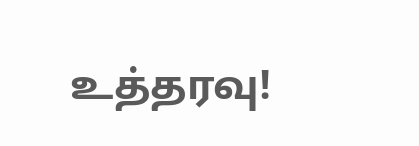உத்தரவு!